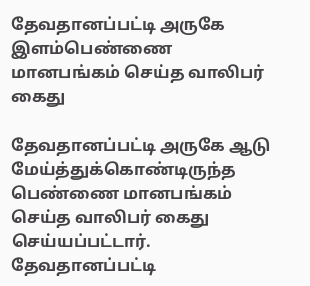தேவதானப்பட்டி அருகே இளம்பெண்ணை மானபங்கம் செய்த வாலிபர் கைது

தேவதானப்பட்டி அருகே ஆடு மேய்த்துக்கொண்டிருந்த பெண்ணை மானபங்கம் செய்த வாலிபர் கைது செய்யப்பட்டார்.
தேவதானப்பட்டி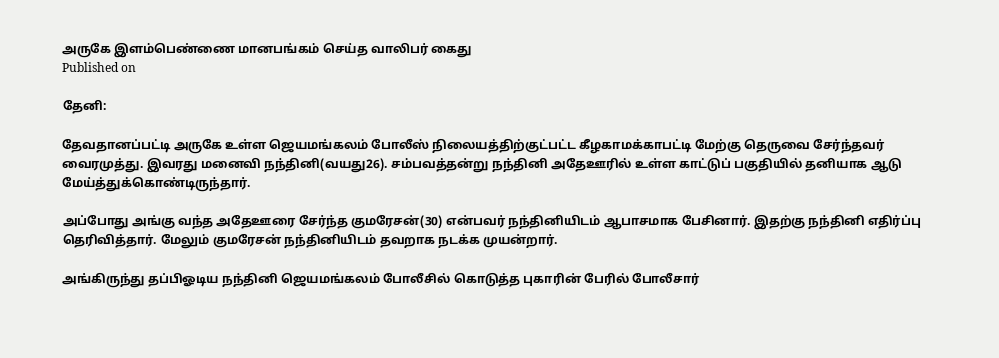அருகே இளம்பெண்ணை மானபங்கம் செய்த வாலிபர் கைது
Published on

தேனி:

தேவதானப்பட்டி அருகே உள்ள ஜெயமங்கலம் போலீஸ் நிலையத்திற்குட்பட்ட கீழகாமக்காபட்டி மேற்கு தெருவை சேர்ந்தவர் வைரமுத்து. இவரது மனைவி நந்தினி(வயது26). சம்பவத்தன்று நந்தினி அதேஊரில் உள்ள காட்டுப் பகுதியில் தனியாக ஆடு மேய்த்துக்கொண்டிருந்தார்.

அப்போது அங்கு வந்த அதேஊரை சேர்ந்த குமரேசன்(30) என்பவர் நந்தினியிடம் ஆபாசமாக பேசினார். இதற்கு நந்தினி எதிர்ப்பு தெரிவித்தார். மேலும் குமரேசன் நந்தினியிடம் தவறாக நடக்க முயன்றார்.

அங்கிருந்து தப்பிஓடிய நந்தினி ஜெயமங்கலம் போலீசில் கொடுத்த புகாரின் பேரில் போலீசார்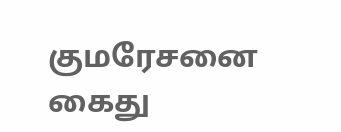குமரேசனை கைது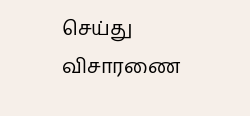செய்து விசாரணை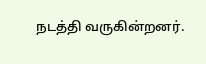நடத்தி வருகின்றனர்.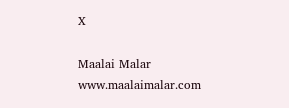X

Maalai Malar
www.maalaimalar.com